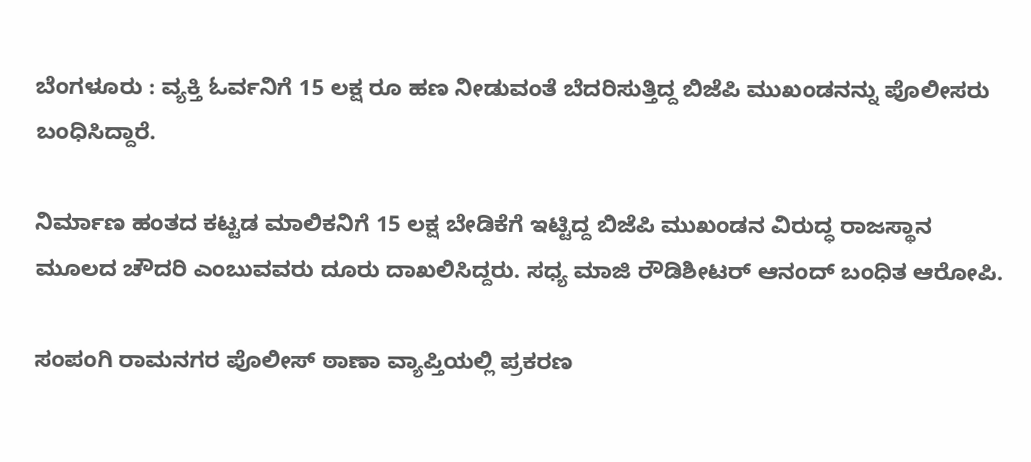ಬೆಂಗಳೂರು : ವ್ಯಕ್ತಿ ಓರ್ವನಿಗೆ 15 ಲಕ್ಷ ರೂ ಹಣ ನೀಡುವಂತೆ ಬೆದರಿಸುತ್ತಿದ್ದ ಬಿಜೆಪಿ ಮುಖಂಡನನ್ನು ಪೊಲೀಸರು ಬಂಧಿಸಿದ್ದಾರೆ.

ನಿರ್ಮಾಣ ಹಂತದ ಕಟ್ಟಡ ಮಾಲಿಕನಿಗೆ 15 ಲಕ್ಷ ಬೇಡಿಕೆಗೆ ಇಟ್ಟಿದ್ದ ಬಿಜೆಪಿ ಮುಖಂಡನ ವಿರುದ್ಧ ರಾಜಸ್ಥಾನ ಮೂಲದ ಚೌದರಿ ಎಂಬುವವರು ದೂರು ದಾಖಲಿಸಿದ್ದರು. ಸಧ್ಯ ಮಾಜಿ ರೌಡಿಶೀಟರ್ ಆನಂದ್ ಬಂಧಿತ ಆರೋಪಿ.

ಸಂಪಂಗಿ ರಾಮನಗರ ಪೊಲೀಸ್ ಠಾಣಾ ವ್ಯಾಪ್ತಿಯಲ್ಲಿ ಪ್ರಕರಣ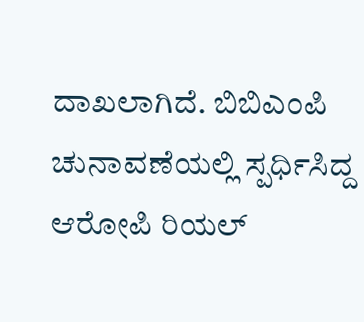ದಾಖಲಾಗಿದೆ. ಬಿಬಿಎಂಪಿ ಚುನಾವಣೆಯಲ್ಲಿ ಸ್ಪರ್ಧಿಸಿದ್ದ ಆರೋಪಿ ರಿಯಲ್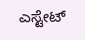ಎಸ್ಟೇಟ್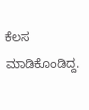ಕೆಲಸ ಮಾಡಿಕೊಂಡಿದ್ದ.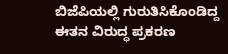ಬಿಜೆಪಿಯಲ್ಲಿ ಗುರುತಿಸಿಕೊಂಡಿದ್ದ ಈತನ ವಿರುದ್ಧ ಪ್ರಕರಣ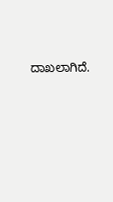ದಾಖಲಾಗಿದೆ.